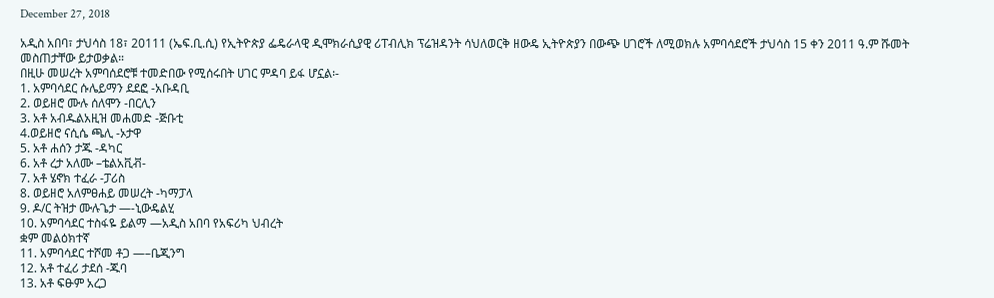December 27, 2018

አዲስ አበባ፣ ታህሳስ 18፣ 20111 (ኤፍ.ቢ.ሲ) የኢትዮጵያ ፌዴራላዊ ዲሞክራሲያዊ ሪፐብሊክ ፕሬዝዳንት ሳህለወርቅ ዘውዴ ኢትዮጵያን በውጭ ሀገሮች ለሚወክሉ አምባሳደሮች ታህሳስ 15 ቀን 2011 ዓ.ም ሹመት መስጠታቸው ይታወቃል።
በዚሁ መሠረት አምባሰደሮቹ ተመድበው የሚሰሩበት ሀገር ምዳባ ይፋ ሆኗል፡-
1. አምባሳደር ሱሌይማን ደደፎ -አቡዳቢ
2. ወይዘሮ ሙሉ ሰለሞን -በርሊን
3. አቶ አብዱልአዚዝ መሐመድ -ጅቡቲ
4.ወይዘሮ ናሲሴ ጫሊ -ኦታዋ
5. አቶ ሐሰን ታጁ -ዳካር
6. አቶ ረታ አለሙ –ቴልአቪቭ-
7. አቶ ሄኖክ ተፈራ -ፓሪስ
8. ወይዘሮ አለምፀሐይ መሠረት -ካማፓላ
9. ዶ/ር ትዝታ ሙሉጌታ —-ኒውዴልሂ
10. አምባሳደር ተስፋዬ ይልማ —አዲስ አበባ የአፍሪካ ህብረት
ቋም መልዕክተኛ
11. አምባሳደር ተሾመ ቶጋ —–ቤጂንግ
12. አቶ ተፈሪ ታደሰ -ጁባ
13. አቶ ፍፁም አረጋ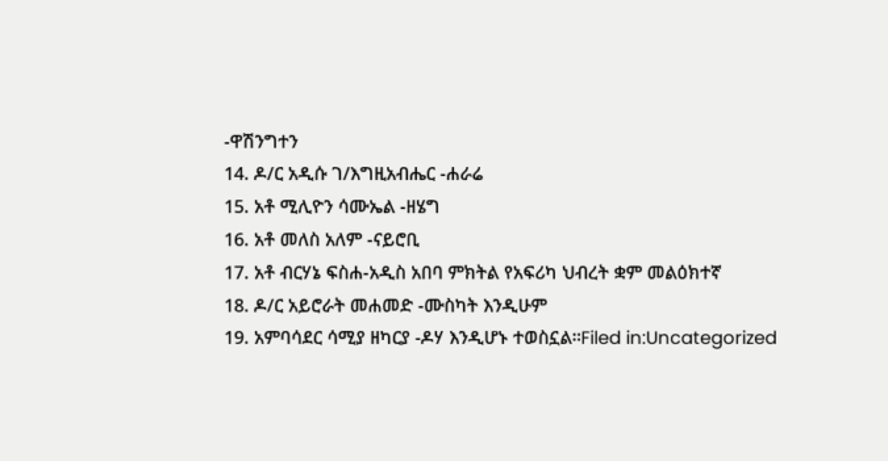-ዋሽንግተን
14. ዶ/ር አዲሱ ገ/እግዚአብሔር -ሐራሬ
15. አቶ ሚሊዮን ሳሙኤል -ዘሄግ
16. አቶ መለስ አለም -ናይሮቢ
17. አቶ ብርሃኔ ፍስሐ-አዲስ አበባ ምክትል የአፍሪካ ህብረት ቋም መልዕክተኛ
18. ዶ/ር አይሮራት መሐመድ -ሙስካት እንዲሁም
19. አምባሳደር ሳሚያ ዘካርያ -ዶሃ እንዲሆኑ ተወስኗል።Filed in:Uncategorized